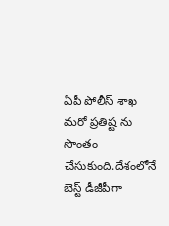ఏపీ పోలీస్ శాఖ మరో ప్రతిష్ట ను సొంతం చేసుకుంది.దేశంలోనే బెస్ట్ డీజీపీగా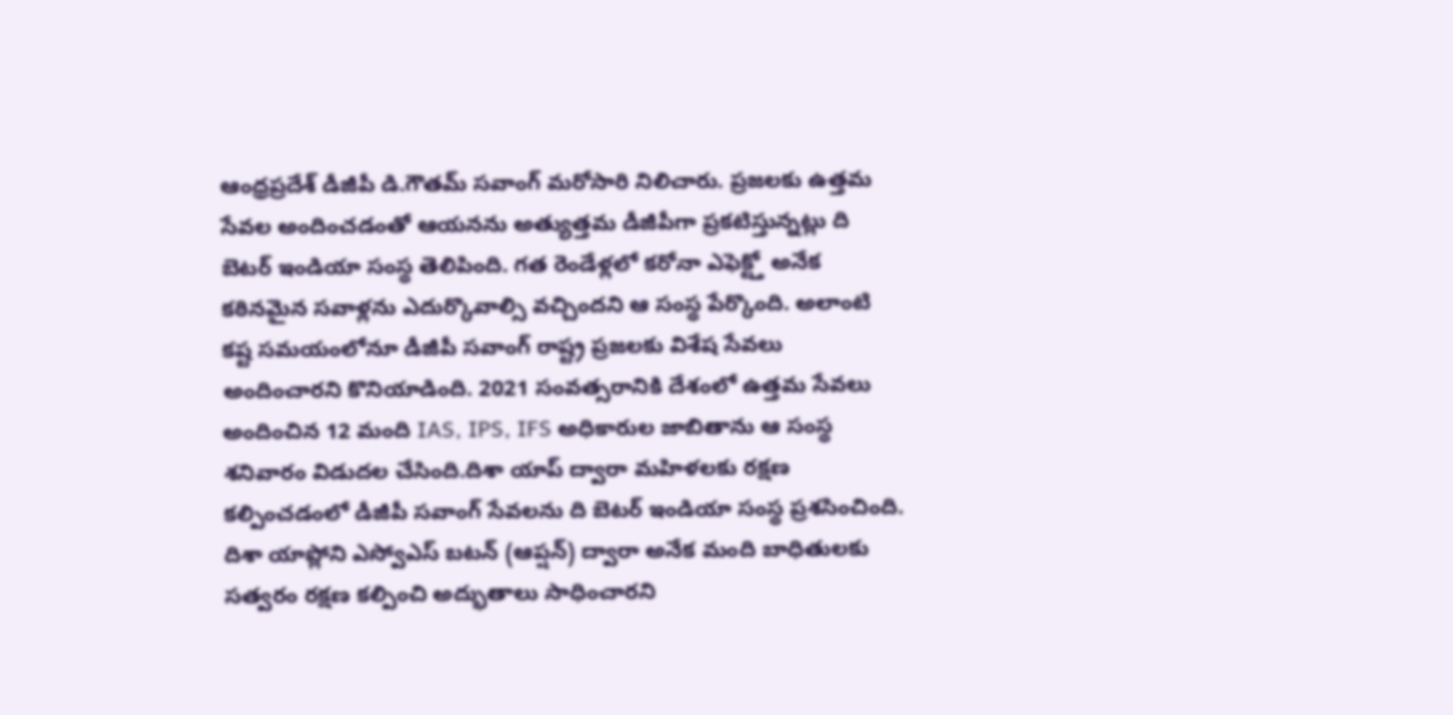ఆంధ్రప్రదేశ్ డీజీపీ డి.గౌతమ్ సవాంగ్ మరోసారి నిలిచారు. ప్రజలకు ఉత్తమ సేవల అందించడంతో ఆయనను అత్యుత్తమ డీజీపీగా ప్రకటిస్తున్నట్లు ది బెటర్ ఇండియా సంస్థ తెలిపింది. గత రెండేళ్లలో కరోనా ఎఫెక్ట్తో అనేక కఠినమైన సవాళ్లను ఎదుర్కొవాల్సి వచ్చిందని ఆ సంస్థ పేర్కొంది. అలాంటి కష్ట సమయంలోనూ డీజీపీ సవాంగ్ రాష్ట్ర ప్రజలకు విశేష సేవలు అందించారని కొనియాడింది. 2021 సంవత్సరానికి దేశంలో ఉత్తమ సేవలు అందించిన 12 మంది IAS, IPS, IFS అధికారుల జాబితాను ఆ సంస్థ శనివారం విడుదల చేసింది.దిశా యాప్ ద్వారా మహిళలకు రక్షణ కల్పించడంలో డీజీపీ సవాంగ్ సేవలను ది బెటర్ ఇండియా సంస్థ ప్రశసించింది. దిశా యాప్లోని ఎస్వోఎస్ బటన్ (ఆప్షన్) ద్వారా అనేక మంది బాధితులకు సత్వరం రక్షణ కల్పించి అద్భుతాలు సాధించారని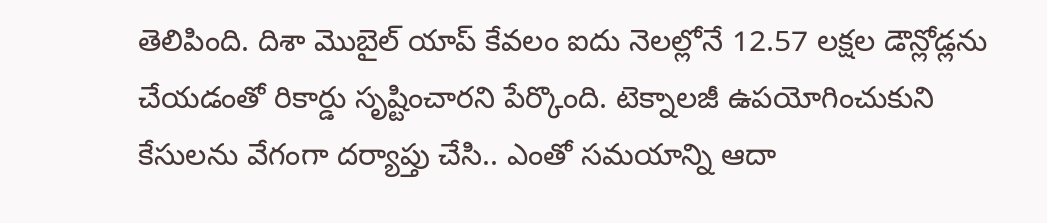తెలిపింది. దిశా మొబైల్ యాప్ కేవలం ఐదు నెలల్లోనే 12.57 లక్షల డౌన్లోడ్లను చేయడంతో రికార్డు సృష్టించారని పేర్కొంది. టెక్నాలజీ ఉపయోగించుకుని కేసులను వేగంగా దర్యాప్తు చేసి.. ఎంతో సమయాన్ని ఆదా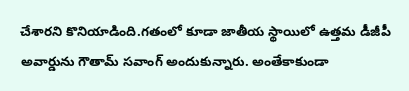చేశారని కొనియాడింది.గతంలో కూడా జాతీయ స్థాయిలో ఉత్తమ డీజీపీ అవార్డును గౌతామ్ సవాంగ్ అందుకున్నారు. అంతేకాకుండా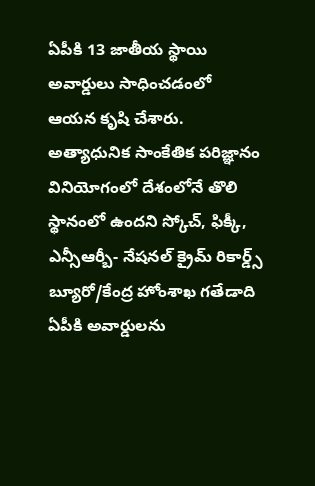ఏపీకి 13 జాతీయ స్థాయి అవార్డులు సాధించడంలో ఆయన కృషి చేశారు. అత్యాధునిక సాంకేతిక పరిజ్ఞానం వినియోగంలో దేశంలోనే తొలి స్థానంలో ఉందని స్కోచ్, ఫిక్కీ, ఎన్సీఆర్బీ- నేషనల్ క్రైమ్ రికార్డ్స్ బ్యూరో/కేంద్ర హోంశాఖ గతేడాది ఏపీకి అవార్డులను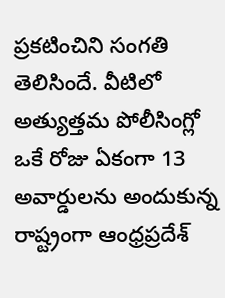ప్రకటించిని సంగతి తెలిసిందే. వీటిలో అత్యుత్తమ పోలీసింగ్లో ఒకే రోజు ఏకంగా 13 అవార్డులను అందుకున్న రాష్ట్రంగా ఆంధ్రప్రదేశ్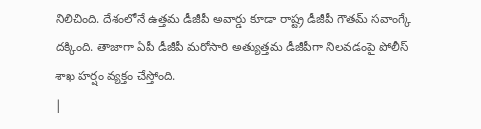నిలిచింది. దేశంలోనే ఉత్తమ డీజీపీ అవార్డు కూడా రాష్ట్ర డీజీపీ గౌతమ్ సవాంగ్కే దక్కింది. తాజాగా ఏపీ డీజీపీ మరోసారి అత్యుత్తమ డీజీపీగా నిలవడంపై పోలీస్ శాఖ హర్షం వ్యక్తం చేస్తోంది.
|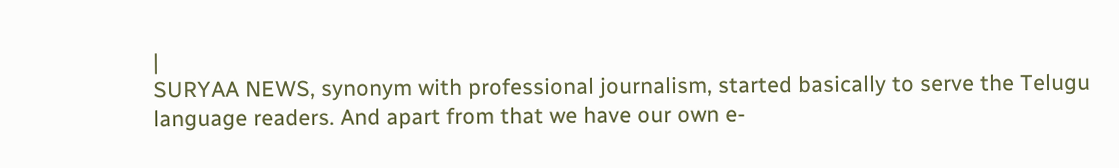|
SURYAA NEWS, synonym with professional journalism, started basically to serve the Telugu language readers. And apart from that we have our own e-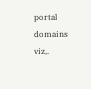portal domains viz,.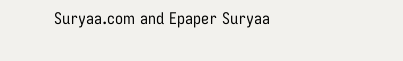Suryaa.com and Epaper Suryaa